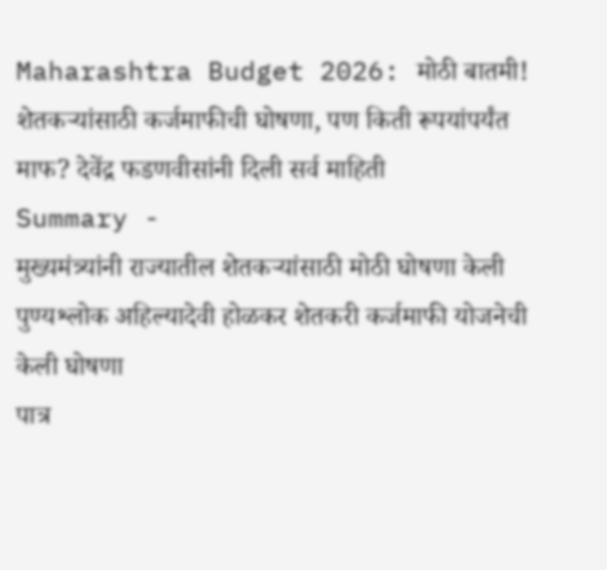Maharashtra Budget 2026: मोठी बातमी! शेतकऱ्यांसाठी कर्जमाफीची घोषणा, पण किती रूपयांपर्यंत माफ? देवेंद्र फडणवीसांनी दिली सर्व माहिती
Summary -
मुख्यमंत्र्यांनी राज्यातील शेतकऱ्यांसाठी मोठी घोषणा केली
पुण्यश्लोक अहिल्यादेवी होळकर शेतकरी कर्जमाफी योजनेची केली घोषणा
पात्र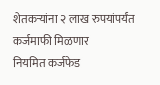शेतकऱ्यांना २ लाख रुपयांपर्यंत कर्जमाफी मिळणार
नियमित कर्जफेड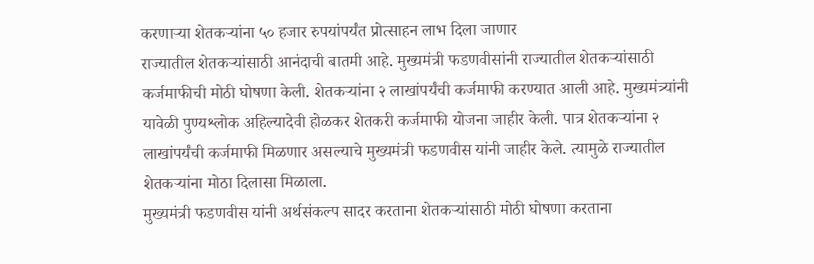करणाऱ्या शेतकऱ्यांना ५० हजार रुपयांपर्यंत प्रोत्साहन लाभ दिला जाणार
राज्यातील शेतकऱ्यांसाठी आनंदाची बातमी आहे. मुख्यमंत्री फडणवीसांनी राज्यातील शेतकऱ्यांसाठी कर्जमाफीची मोठी घोषणा केली. शेतकऱ्यांना २ लाखांपर्यंची कर्जमाफी करण्यात आली आहे. मुख्यमंत्र्यांनी यावेळी पुण्यश्लोक अहिल्यादेवी होळकर शेतकरी कर्जमाफी योजना जाहीर केली. पात्र शेतकऱ्यांना २ लाखांपर्यंची कर्जमाफी मिळणार असल्याचे मुख्यमंत्री फडणवीस यांनी जाहीर केले. त्यामुळे राज्यातील शेतकऱ्यांना मोठा दिलासा मिळाला.
मुख्यमंत्री फडणवीस यांनी अर्थसंकल्प सादर करताना शेतकऱ्यांसाठी मोठी घोषणा करताना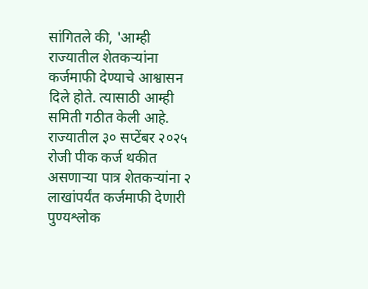सांगितले की, 'आम्ही राज्यातील शेतकऱ्यांना कर्जमाफी देण्याचे आश्वासन दिले होते. त्यासाठी आम्ही समिती गठीत केली आहे. राज्यातील ३० सप्टेंबर २०२५ रोजी पीक कर्ज थकीत असणाऱ्या पात्र शेतकऱ्यांना २ लाखांपर्यंत कर्जमाफी देणारी पुण्यश्लोक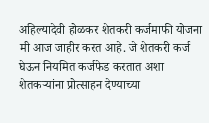अहिल्यादेवी होळकर शेतकरी कर्जमाफी योजना मी आज जाहीर करत आहे. जे शेतकरी कर्ज घेऊन नियमित कर्जफेड करतात अशा शेतकऱ्यांना प्रोत्साहन देण्याच्या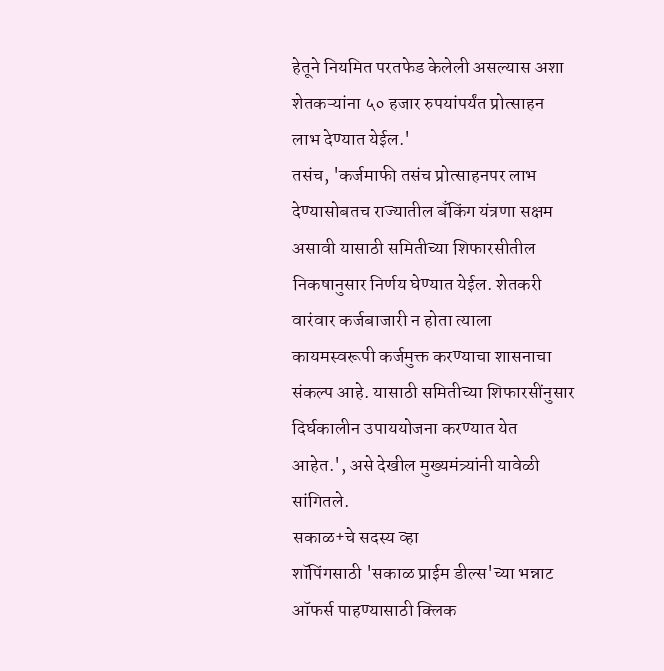हेतूने नियमित परतफेड केलेली असल्यास अशा शेतकऱ्यांना ५० हजार रुपयांपर्यंत प्रोत्साहन लाभ देण्यात येईल.'
तसंच, 'कर्जमाफी तसंच प्रोत्साहनपर लाभ देण्यासोबतच राज्यातील बँकिंग यंत्रणा सक्षम असावी यासाठी समितीच्या शिफारसीतील निकषानुसार निर्णय घेण्यात येईल. शेतकरी वारंवार कर्जबाजारी न होता त्याला कायमस्वरूपी कर्जमुक्त करण्याचा शासनाचा संकल्प आहे. यासाठी समितीच्या शिफारसींनुसार दिर्घकालीन उपाययोजना करण्यात येत आहेत.', असे देखील मुख्यमंत्र्यांनी यावेळी सांगितले.
सकाळ+चे सदस्य व्हा
शॉपिंगसाठी 'सकाळ प्राईम डील्स'च्या भन्नाट ऑफर्स पाहण्यासाठी क्लिक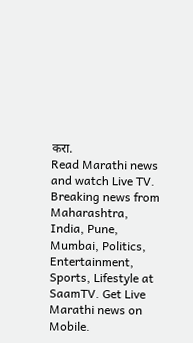करा.
Read Marathi news and watch Live TV. Breaking news from Maharashtra, India, Pune, Mumbai, Politics, Entertainment, Sports, Lifestyle at SaamTV. Get Live Marathi news on Mobile.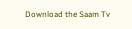Download the Saam Tv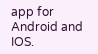app for Android and IOS.